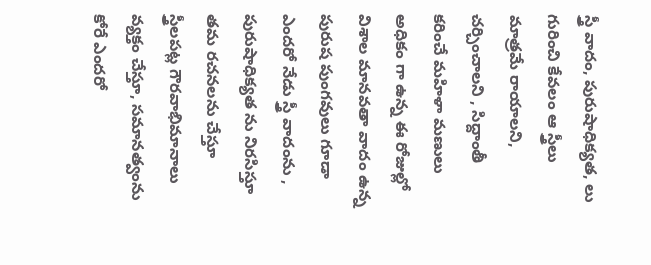స్త్రీ వాదం, పురుషాధిక్యత, లు గురించి కేవలం ఆ స్త్రీలు మాత్రమే రాయాలని, చర్చించాలని , సిద్దాంతీ కరించే మహిళా మణులు అధికం గా ఉన్న ఈ రోజుల్లో విశాల మానవతా వాదం ఉన్న పురుష పుంగవులు గూడా ఎందరో నేడు స్త్రీ వాదంను , పురుషాధిక్యత ను నిరసిస్తూ తమ రచనలను చేస్తూ స్త్రీలపట్ల గౌరవాభిమానాలు వ్యక్తం చేస్తూ, సమానత్వంను కోరే ఎందరో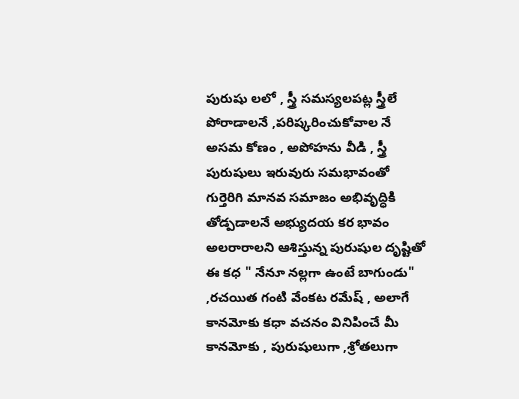పురుషు లలో , స్త్రీ సమస్యలపట్ల స్త్రీలే పోరాడాలనే ,పరిష్కరించుకోవాల నే అసమ కోణం , అపోహను వీడి , స్త్రీ పురుషులు ఇరువురు సమభావంతో గుర్తెరిగి మానవ సమాజం అభివృద్ధికి తోడ్పడాలనే అభ్యుదయ కర భావం అలరారాలని ఆశిస్తున్న పురుషుల దృష్టితో ఈ కధ " నేనూ నల్లగా ఉంటే బాగుండు" ,రచయిత గంటి వేంకట రమేష్ , అలాగే కానమోకు కధా వచనం వినిపించే మీ కానమోకు , పురుషులుగా ,శ్రోతలుగా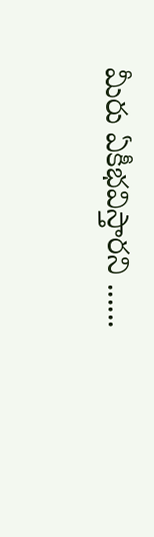మీరు ఏకీభవిస్తారని ......